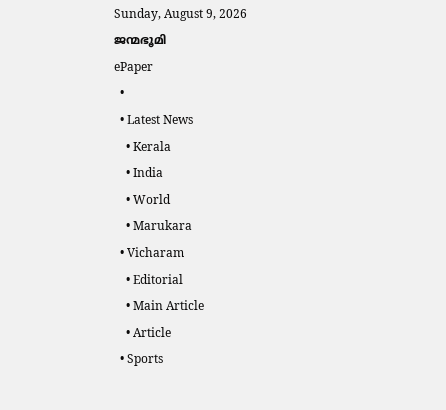Sunday, August 9, 2026
ജന്മഭൂമി
ePaper
  •
  • Latest News
    • Kerala
    • India
    • World
    • Marukara
  • Vicharam
    • Editorial
    • Main Article
    • Article
  • Sports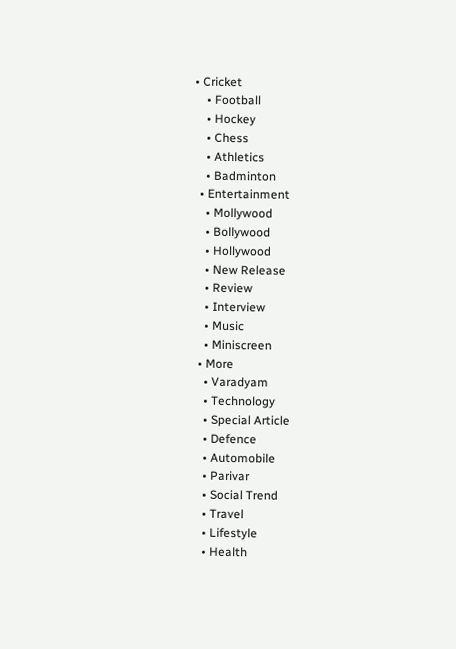• Cricket
    • Football
    • Hockey
    • Chess
    • Athletics
    • Badminton
  • Entertainment
    • Mollywood
    • Bollywood
    • Hollywood
    • New Release
    • Review
    • Interview
    • Music
    • Miniscreen
  • More
    • Varadyam
    • Technology
    • Special Article
    • Defence
    • Automobile
    • Parivar
    • Social Trend
    • Travel
    • Lifestyle
    • Health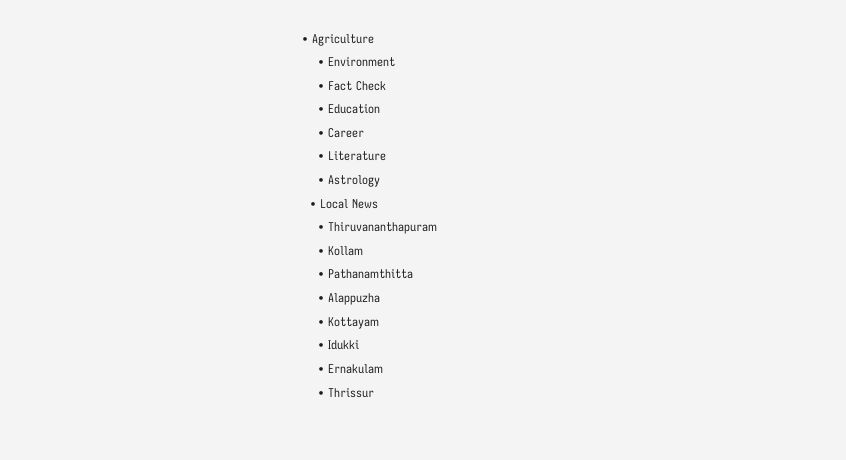• Agriculture
    • Environment
    • Fact Check
    • Education
    • Career
    • Literature
    • Astrology
  • Local News
    • Thiruvananthapuram
    • Kollam
    • Pathanamthitta
    • Alappuzha
    • Kottayam
    • Idukki
    • Ernakulam
    • Thrissur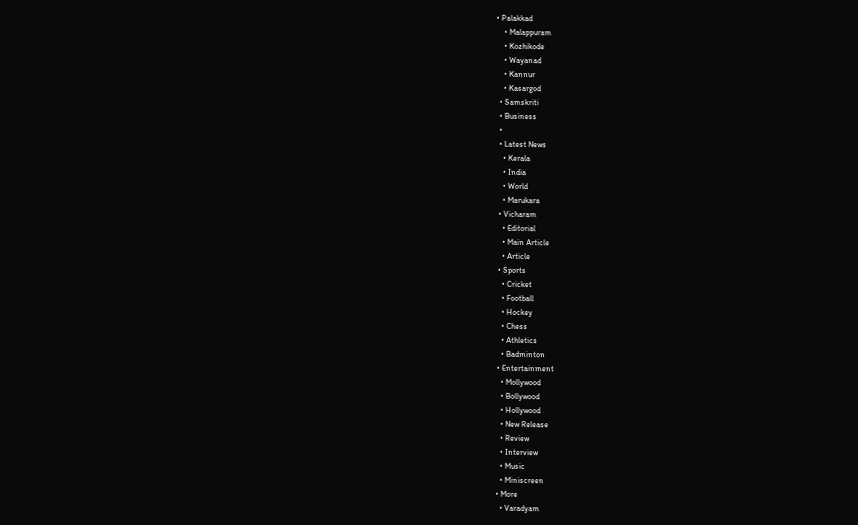• Palakkad
    • Malappuram
    • Kozhikode
    • Wayanad
    • Kannur
    • Kasargod
  • Samskriti
  • Business
  •
  • Latest News
    • Kerala
    • India
    • World
    • Marukara
  • Vicharam
    • Editorial
    • Main Article
    • Article
  • Sports
    • Cricket
    • Football
    • Hockey
    • Chess
    • Athletics
    • Badminton
  • Entertainment
    • Mollywood
    • Bollywood
    • Hollywood
    • New Release
    • Review
    • Interview
    • Music
    • Miniscreen
  • More
    • Varadyam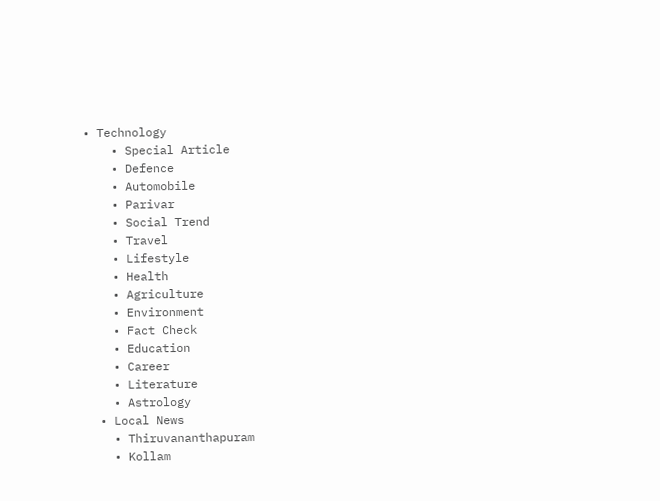• Technology
    • Special Article
    • Defence
    • Automobile
    • Parivar
    • Social Trend
    • Travel
    • Lifestyle
    • Health
    • Agriculture
    • Environment
    • Fact Check
    • Education
    • Career
    • Literature
    • Astrology
  • Local News
    • Thiruvananthapuram
    • Kollam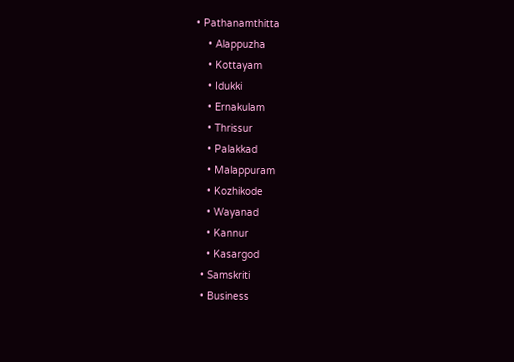• Pathanamthitta
    • Alappuzha
    • Kottayam
    • Idukki
    • Ernakulam
    • Thrissur
    • Palakkad
    • Malappuram
    • Kozhikode
    • Wayanad
    • Kannur
    • Kasargod
  • Samskriti
  • Business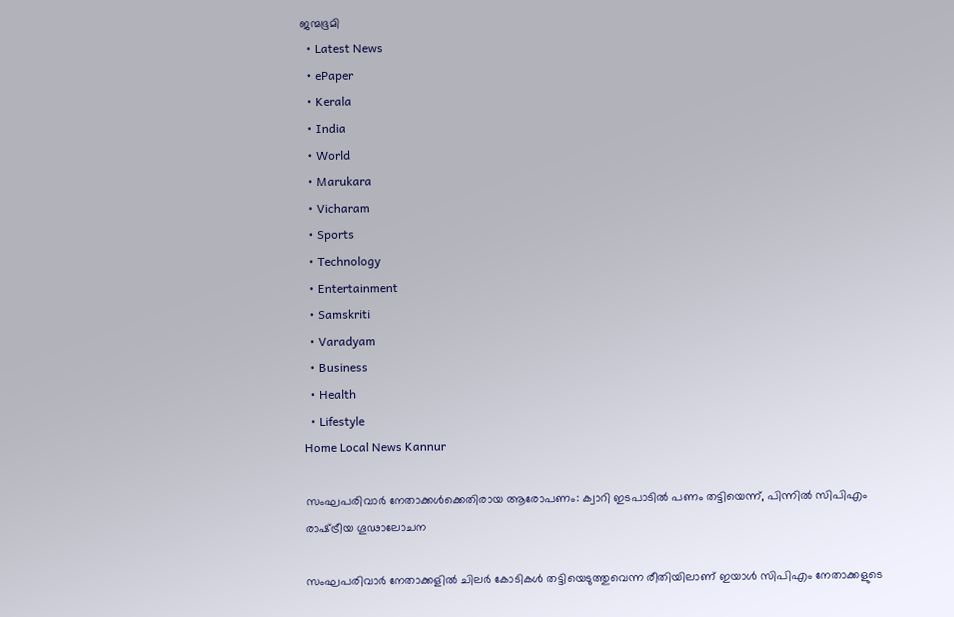ജന്മഭൂമി
  • Latest News
  • ePaper
  • Kerala
  • India
  • World
  • Marukara
  • Vicharam
  • Sports
  • Technology
  • Entertainment
  • Samskriti
  • Varadyam
  • Business
  • Health
  • Lifestyle
Home Local News Kannur

സംഘപരിവാര്‍ നേതാക്കള്‍ക്കെതിരായ ആരോപണം: ക്വാറി ഇടപാടിൽ പണം തട്ടിയെന്ന്, പിന്നില്‍ സിപിഎം രാഷ്‌ട്രീയ ഗൂഢാലോചന

സംഘപരിവാര്‍ നേതാക്കളില്‍ ചിലര്‍ കോടികള്‍ തട്ടിയെടുത്തുവെന്ന രീതിയിലാണ് ഇയാള്‍ സിപിഎം നേതാക്കളുടെ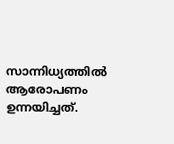സാന്നിധ്യത്തില്‍ ആരോപണം ഉന്നയിച്ചത്.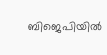ബിജെപിയില്‍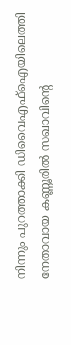നിന്നും പുറത്താക്കി ഡിവൈഎഫ്‌ഐയിലെത്തി നേതാവായ കണ്ണൂരില്‍ സഖാവിന്റെ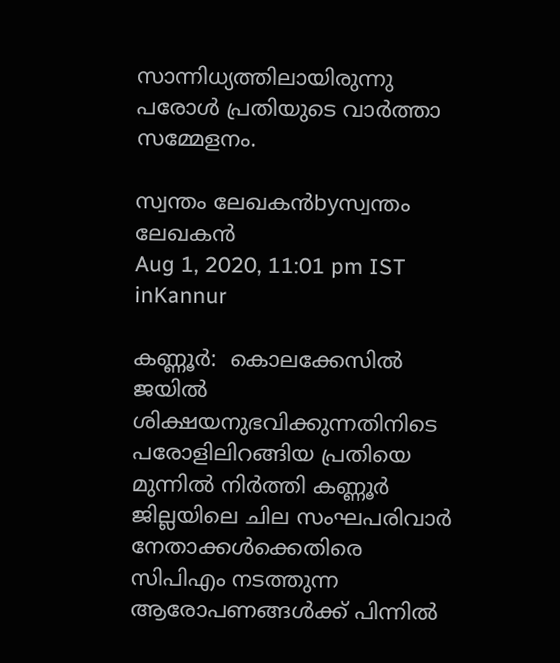സാന്നിധ്യത്തിലായിരുന്നു പരോള്‍ പ്രതിയുടെ വാര്‍ത്താ സമ്മേളനം.

സ്വന്തം ലേഖകന്‍byസ്വന്തം ലേഖകന്‍
Aug 1, 2020, 11:01 pm IST
inKannur

കണ്ണൂര്‍:  കൊലക്കേസില്‍ ജയില്‍ ശിക്ഷയനുഭവിക്കുന്നതിനിടെ പരോളിലിറങ്ങിയ പ്രതിയെ മുന്നില്‍ നിര്‍ത്തി കണ്ണൂര്‍ ജില്ലയിലെ ചില സംഘപരിവാര്‍ നേതാക്കള്‍ക്കെതിരെ സിപിഎം നടത്തുന്ന ആരോപണങ്ങള്‍ക്ക് പിന്നില്‍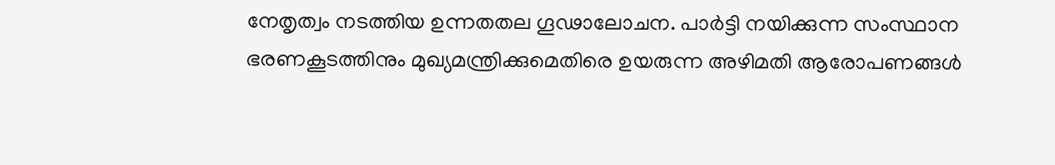നേതൃത്വം നടത്തിയ ഉന്നതതല ഗൂഢാലോചന. പാര്‍ട്ടി നയിക്കുന്ന സംസ്ഥാന ഭരണകൂടത്തിനും മുഖ്യമന്ത്രിക്കുമെതിരെ ഉയരുന്ന അഴിമതി ആരോപണങ്ങള്‍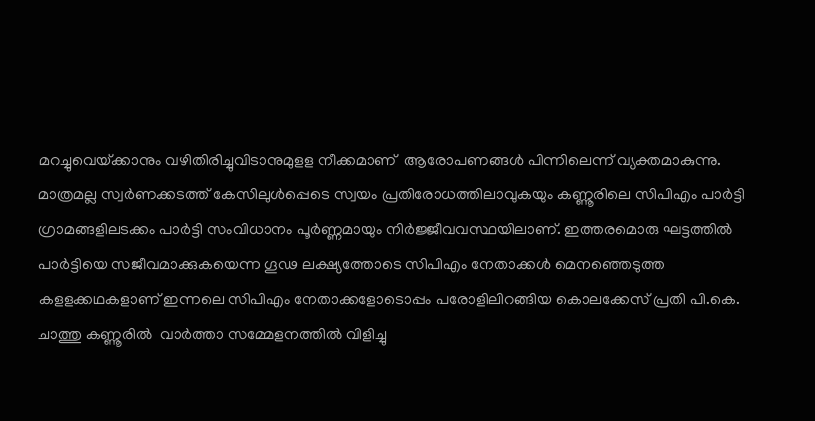മറച്ചുവെയ്‌ക്കാനും വഴിതിരിച്ചുവിടാനുമുളള നീക്കമാണ്  ആരോപണങ്ങള്‍ പിന്നിലെന്ന് വ്യക്തമാകുന്നു. മാത്രമല്ല സ്വര്‍ണക്കടത്ത് കേസിലുള്‍പ്പെടെ സ്വയം പ്രതിരോധത്തിലാവുകയും കണ്ണൂരിലെ സിപിഎം പാര്‍ട്ടി ഗ്രാമങ്ങളിലടക്കം പാര്‍ട്ടി സംവിധാനം പൂര്‍ണ്ണമായും നിര്‍ജ്ജീവവസ്ഥയിലാണ്. ഇത്തരമൊരു ഘട്ടത്തില്‍ പാര്‍ട്ടിയെ സജീവമാക്കുകയെന്ന ഗൂഢ ലക്ഷ്യത്തോടെ സിപിഎം നേതാക്കള്‍ മെനഞ്ഞെടുത്ത കളളക്കഥകളാണ് ഇന്നലെ സിപിഎം നേതാക്കളോടൊപ്പം പരോളിലിറങ്ങിയ കൊലക്കേസ് പ്രതി പി.കെ. ചാത്തു കണ്ണൂരില്‍  വാര്‍ത്താ സമ്മേളനത്തില്‍ വിളിച്ചു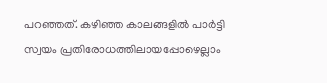പറഞ്ഞത്. കഴിഞ്ഞ കാലങ്ങളില്‍ പാര്‍ട്ടി സ്വയം പ്രതിരോധത്തിലായപ്പോഴെല്ലാം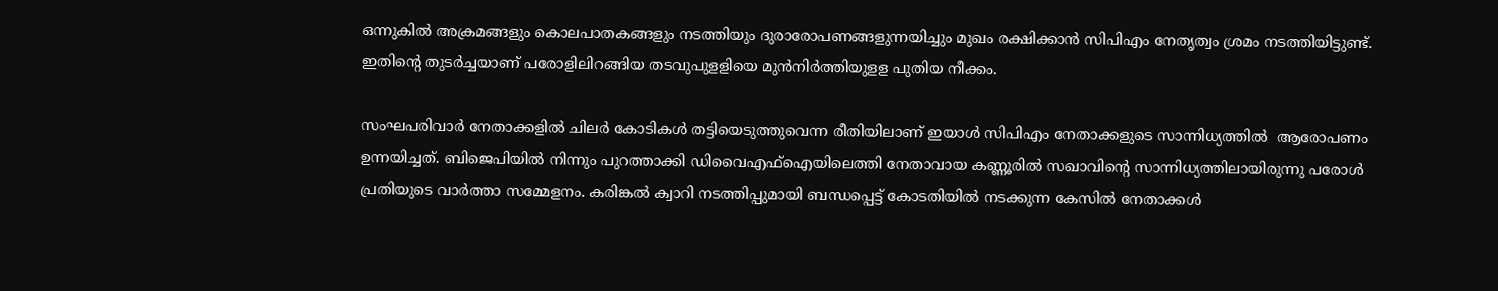ഒന്നുകില്‍ അക്രമങ്ങളും കൊലപാതകങ്ങളും നടത്തിയും ദുരാരോപണങ്ങളുന്നയിച്ചും മുഖം രക്ഷിക്കാന്‍ സിപിഎം നേതൃത്വം ശ്രമം നടത്തിയിട്ടുണ്ട്. ഇതിന്റെ തുടര്‍ച്ചയാണ് പരോളിലിറങ്ങിയ തടവുപുളളിയെ മുന്‍നിര്‍ത്തിയുളള പുതിയ നീക്കം.

സംഘപരിവാര്‍ നേതാക്കളില്‍ ചിലര്‍ കോടികള്‍ തട്ടിയെടുത്തുവെന്ന രീതിയിലാണ് ഇയാള്‍ സിപിഎം നേതാക്കളുടെ സാന്നിധ്യത്തില്‍  ആരോപണം ഉന്നയിച്ചത്. ബിജെപിയില്‍ നിന്നും പുറത്താക്കി ഡിവൈഎഫ്‌ഐയിലെത്തി നേതാവായ കണ്ണൂരില്‍ സഖാവിന്റെ സാന്നിധ്യത്തിലായിരുന്നു പരോള്‍ പ്രതിയുടെ വാര്‍ത്താ സമ്മേളനം. കരിങ്കല്‍ ക്വാറി നടത്തിപ്പുമായി ബന്ധപ്പെട്ട് കോടതിയില്‍ നടക്കുന്ന കേസില്‍ നേതാക്കള്‍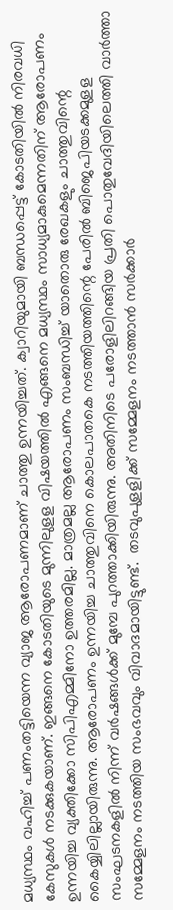മധ്യസ്ഥം വഹിച്ച് പണംതട്ടിയെന്ന വ്യാജ ആരോപണമാണ് ചാത്തു ഉന്നയിച്ചത്. ക്വാറിയുമായി ബന്ധപ്പെട്ട് കോടതിയില്‍ നിരവധി കേസുകള്‍ നടക്കുകയാണ്. ഇങ്ങനെ കോടതിയുടെ മുന്നിലുളള വിഷയത്തില്‍ എങ്ങനെ മധ്യസ്ഥം സാധ്യമാകുമെന്നതിന് ആരോപണം ഉന്നയിച്ച വ്യക്തിക്കോ സിപിഎമ്മിനോ ഉത്തരമില്ല. മാത്രമല്ല ആരോപണം സംബന്ധിച്ച് യാതൊരു രേഖകളും ചാത്തുവിന്റെ കൈയ്യിലില്ലായിരുന്നു. ആരോപണം ഉന്നയിച്ച ചാത്തുവിനെ കൊലപാതകെ നടത്തിയത്തിന്റെ പേരില്‍ ബിജെപിയടക്കമുളള സംഘടനകളില്‍ നിന്ന് വര്‍ഷങ്ങള്‍ക്ക് മുമ്പേ പുറത്താക്കിയിരുന്നു. അതിനിടെ പരോളിലിറങ്ങിയ പ്രതി പൊതുവേദിയിലെത്തി വാര്‍ത്താ സമ്മേളനം നടത്തിയ സംഭവവും വിവാദമായിട്ടുണ്ട്.  തടവുപുളളിക്ക് സമ്മേളനം നടത്താന്‍ സര്‍ക്കാര്‍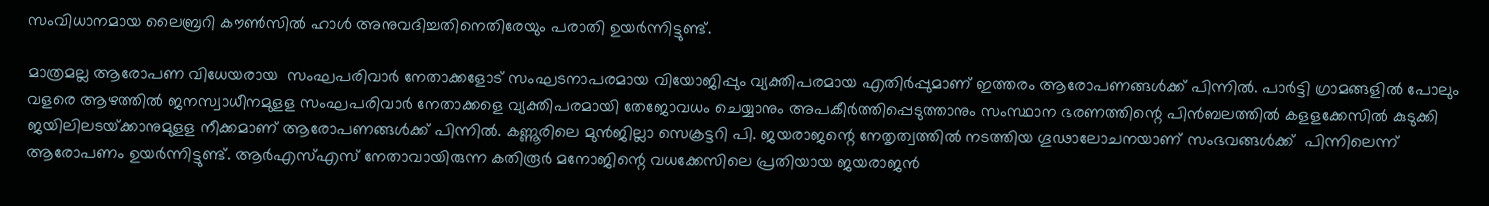സംവിധാനമായ ലൈബ്രറി കൗണ്‍സില്‍ ഹാള്‍ അനുവദിച്ചതിനെതിരേയും പരാതി ഉയര്‍ന്നിട്ടുണ്ട്.

മാത്രമല്ല ആരോപണ വിധേയരായ  സംഘപരിവാര്‍ നേതാക്കളോട് സംഘടനാപരമായ വിയോജിപ്പും വ്യക്തിപരമായ എതിര്‍പ്പുമാണ് ഇത്തരം ആരോപണങ്ങള്‍ക്ക് പിന്നില്‍. പാര്‍ട്ടി ഗ്രാമങ്ങളില്‍ പോലും വളരെ ആഴത്തില്‍ ജനസ്വാധീനമുളള സംഘപരിവാര്‍ നേതാക്കളെ വ്യക്തിപരമായി തേജോവധം ചെയ്യാനും അപകീര്‍ത്തിപ്പെടുത്താനും സംസ്ഥാന ഭരണത്തിന്റെ പിന്‍ബലത്തില്‍ കളളക്കേസില്‍ കുടുക്കി ജയിലിലടയ്‌ക്കാനുമുളള നീക്കമാണ് ആരോപണങ്ങള്‍ക്ക് പിന്നില്‍. കണ്ണൂരിലെ മുന്‍ജില്ലാ സെക്രട്ടറി പി. ജയരാജന്റെ നേതൃത്വത്തില്‍ നടത്തിയ ഗൂഢാലോചനയാണ് സംഭവങ്ങള്‍ക്ക്  പിന്നിലെന്ന് ആരോപണം ഉയര്‍ന്നിട്ടുണ്ട്. ആര്‍എസ്എസ് നേതാവായിരുന്ന കതിരൂര്‍ മനോജിന്റെ വധക്കേസിലെ പ്രതിയായ ജയരാജന്‍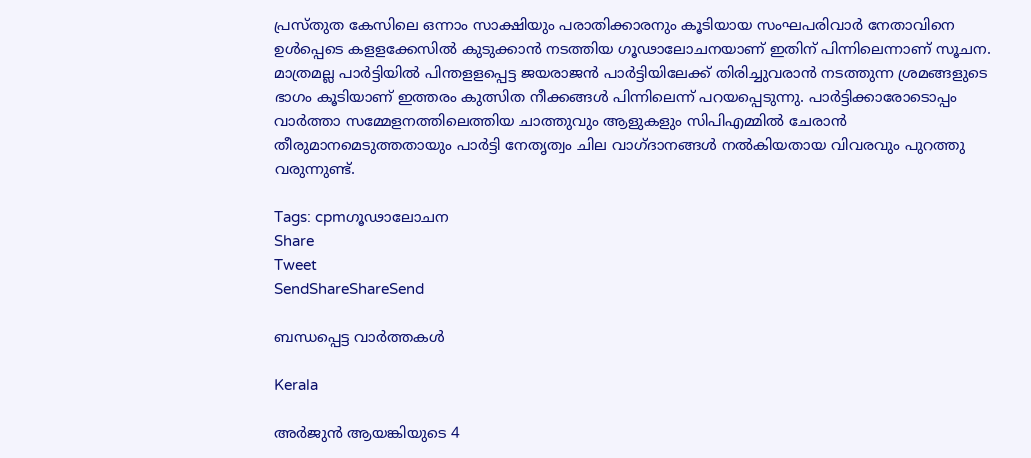പ്രസ്തുത കേസിലെ ഒന്നാം സാക്ഷിയും പരാതിക്കാരനും കൂടിയായ സംഘപരിവാര്‍ നേതാവിനെ ഉള്‍പ്പെടെ കളളക്കേസില്‍ കുടുക്കാന്‍ നടത്തിയ ഗൂഢാലോചനയാണ് ഇതിന് പിന്നിലെന്നാണ് സൂചന. മാത്രമല്ല പാര്‍ട്ടിയില്‍ പിന്തളളപ്പെട്ട ജയരാജന്‍ പാര്‍ട്ടിയിലേക്ക് തിരിച്ചുവരാന്‍ നടത്തുന്ന ശ്രമങ്ങളുടെ ഭാഗം കൂടിയാണ് ഇത്തരം കുത്സിത നീക്കങ്ങള്‍ പിന്നിലെന്ന് പറയപ്പെടുന്നു. പാര്‍ട്ടിക്കാരോടൊപ്പം വാര്‍ത്താ സമ്മേളനത്തിലെത്തിയ ചാത്തുവും ആളുകളും സിപിഎമ്മില്‍ ചേരാന്‍ തീരുമാനമെടുത്തതായും പാര്‍ട്ടി നേതൃത്വം ചില വാഗ്ദാനങ്ങള്‍ നല്‍കിയതായ വിവരവും പുറത്തു വരുന്നുണ്ട്.

Tags: cpmഗൂഢാലോചന
Share
Tweet
SendShareShareSend

ബന്ധപ്പെട്ട വാര്‍ത്തകള്‍

Kerala

അര്‍ജുന്‍ ആയങ്കിയുടെ 4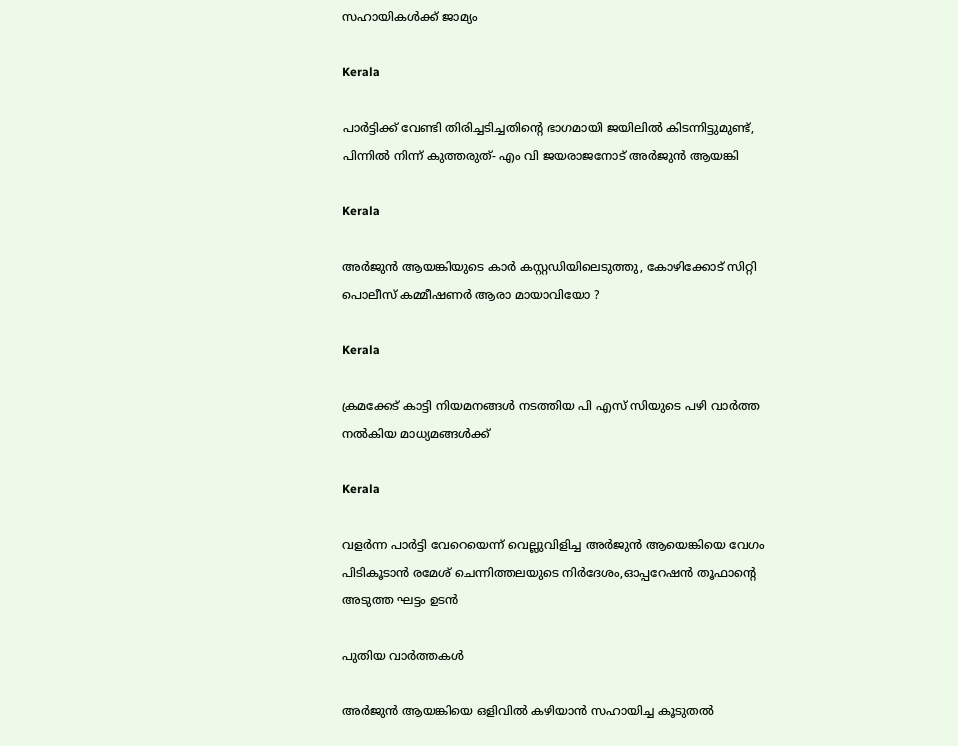സഹായികള്‍ക്ക് ജാമ്യം

Kerala

പാര്‍ട്ടിക്ക് വേണ്ടി തിരിച്ചടിച്ചതിന്റെ ഭാഗമായി ജയിലില്‍ കിടന്നിട്ടുമുണ്ട്, പിന്നില്‍ നിന്ന് കുത്തരുത്- എം വി ജയരാജനോട് അര്‍ജുന്‍ ആയങ്കി

Kerala

അര്‍ജുന്‍ ആയങ്കിയുടെ കാര്‍ കസ്റ്റഡിയിലെടുത്തു, കോഴിക്കോട് സിറ്റി പൊലീസ് കമ്മീഷണര്‍ ആരാ മായാവിയോ ?

Kerala

ക്രമക്കേട് കാട്ടി നിയമനങ്ങള്‍ നടത്തിയ പി എസ് സിയുടെ പഴി വാര്‍ത്ത നല്‍കിയ മാധ്യമങ്ങള്‍ക്ക്

Kerala

വളര്‍ന്ന പാര്‍ട്ടി വേറെയെന്ന് വെല്ലുവിളിച്ച അര്‍ജുന്‍ ആയെങ്കിയെ വേഗം പിടികൂടാന്‍ രമേശ് ചെന്നിത്തലയുടെ നിര്‍ദേശം,ഓപ്പറേഷന്‍ തൂഫാന്റെ അടുത്ത ഘട്ടം ഉടന്‍

പുതിയ വാര്‍ത്തകള്‍

അര്‍ജുന്‍ ആയങ്കിയെ ഒളിവില്‍ കഴിയാന്‍ സഹായിച്ച കൂടുതല്‍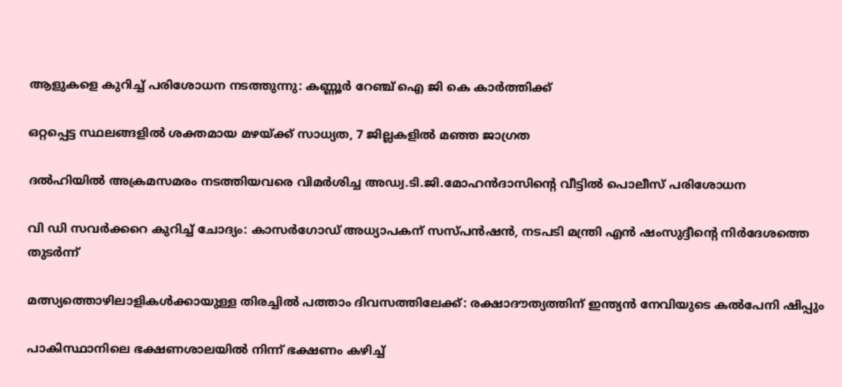ആളുകളെ കുറിച്ച് പരിശോധന നടത്തുന്നു: കണ്ണൂര്‍ റേഞ്ച് ഐ ജി കെ കാര്‍ത്തിക്ക്

ഒറ്റപ്പെട്ട സ്ഥലങ്ങളില്‍ ശക്തമായ മഴയ്‌ക്ക് സാധ്യത, 7 ജില്ലകളില്‍ മഞ്ഞ ജാഗ്രത

ദല്‍ഹിയില്‍ അക്രമസമരം നടത്തിയവരെ വിമര്‍ശിച്ച അഡ്വ.ടി.ജി.മോഹന്‍ദാസിന്റെ വീട്ടില്‍ പൊലീസ് പരിശോധന

വി ഡി സവര്‍ക്കറെ കുറിച്ച് ചോദ്യം: കാസര്‍ഗോഡ് അധ്യാപകന് സസ്പന്‍ഷന്‍, നടപടി മന്ത്രി എന്‍ ഷംസുദ്ദീന്റെ നിര്‍ദേശത്തെ തുടര്‍ന്ന്

മത്സ്യത്തൊഴിലാളികള്‍ക്കായുള്ള തിരച്ചില്‍ പത്താം ദിവസത്തിലേക്ക്: രക്ഷാദൗത്യത്തിന് ഇന്ത്യൻ നേവിയുടെ കല്‍പേനി ഷിപ്പും

പാകിസ്ഥാനിലെ ഭക്ഷണശാലയിൽ നിന്ന് ഭക്ഷണം കഴിച്ച്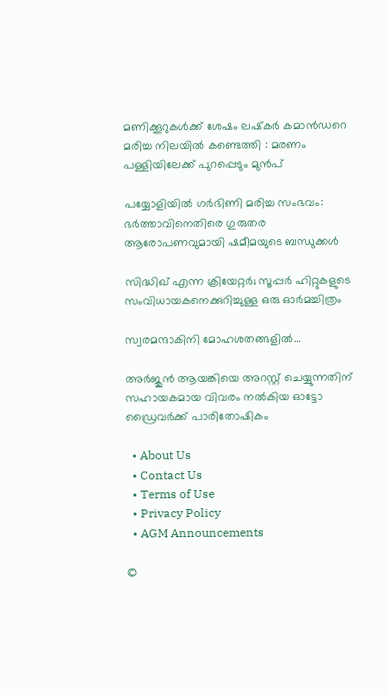മണിക്കൂറുകൾക്ക് ശേഷം ലഷ്‌കർ കമാൻഡറെ മരിച്ച നിലയിൽ കണ്ടെത്തി : മരണം പള്ളിയിലേക്ക് പുറപ്പെടും മുൻപ്

പയ്യോളിയില്‍ ഗര്‍ഭിണി മരിച്ച സംഭവം: ഭര്‍ത്താവിനെതിരെ ഗുരുതര ആരോപണവുമായി ഷമീമയുടെ ബന്ധുക്കള്‍

സിദ്ധിഖ് എന്ന ക്രിയേറ്റര്‍; സൂപ്പര്‍ ഹിറ്റുകളുടെ സംവിധായകനെക്കുറിച്ചുള്ള ഒരു ഓര്‍മച്ചിത്രം

സ്വരമന്ദാകിനി മോഹശതങ്ങളില്‍…

അര്‍ജുന്‍ ആയങ്കിയെ അറസ്റ്റ് ചെയ്യുന്നതിന് സഹായകമായ വിവരം നല്‍കിയ ഓട്ടോ ഡ്രൈവര്‍ക്ക് പാരിതോഷികം

  • About Us
  • Contact Us
  • Terms of Use
  • Privacy Policy
  • AGM Announcements

©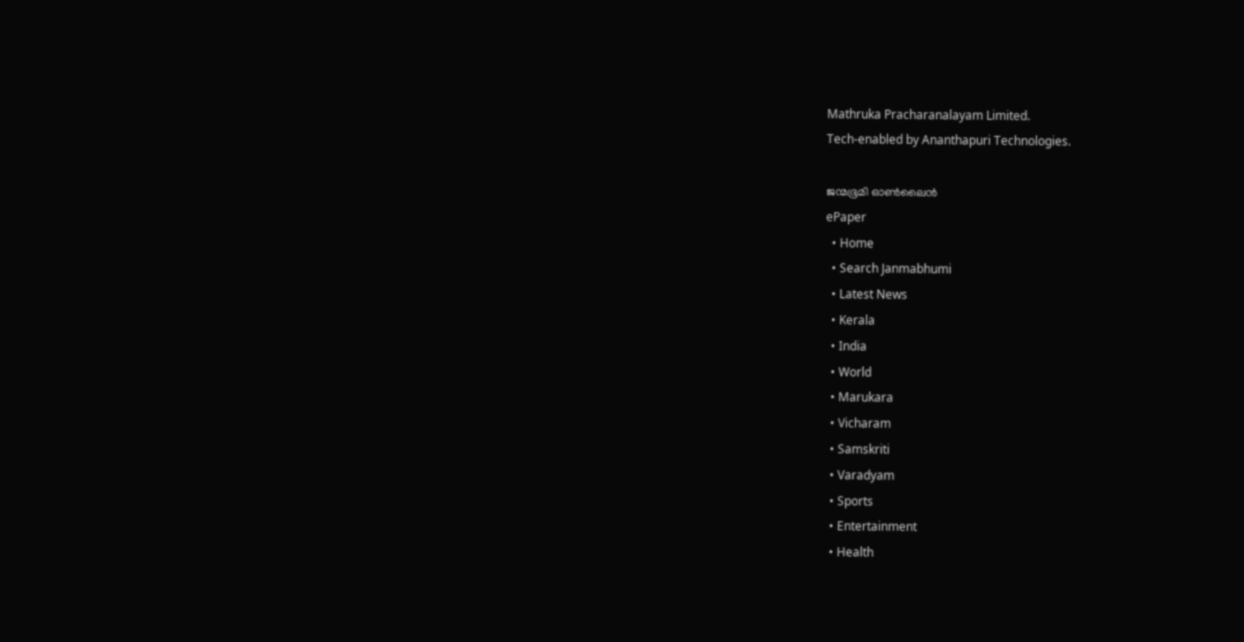Mathruka Pracharanalayam Limited.
Tech-enabled by Ananthapuri Technologies.

ജന്മഭൂമി ഓണ്‍ലൈന്‍
ePaper
  • Home
  • Search Janmabhumi
  • Latest News
  • Kerala
  • India
  • World
  • Marukara
  • Vicharam
  • Samskriti
  • Varadyam
  • Sports
  • Entertainment
  • Health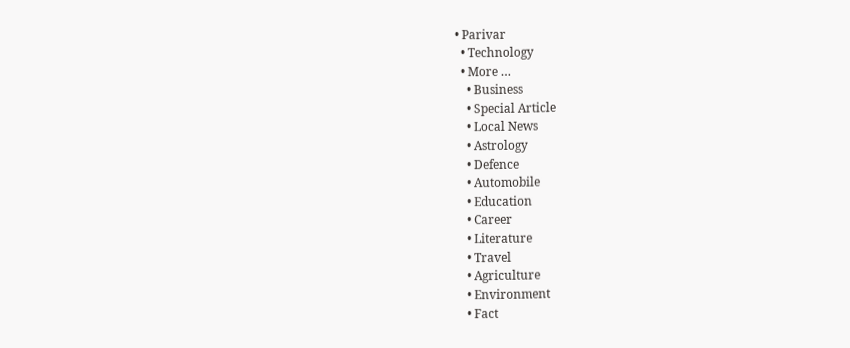• Parivar
  • Technology
  • More …
    • Business
    • Special Article
    • Local News
    • Astrology
    • Defence
    • Automobile
    • Education
    • Career
    • Literature
    • Travel
    • Agriculture
    • Environment
    • Fact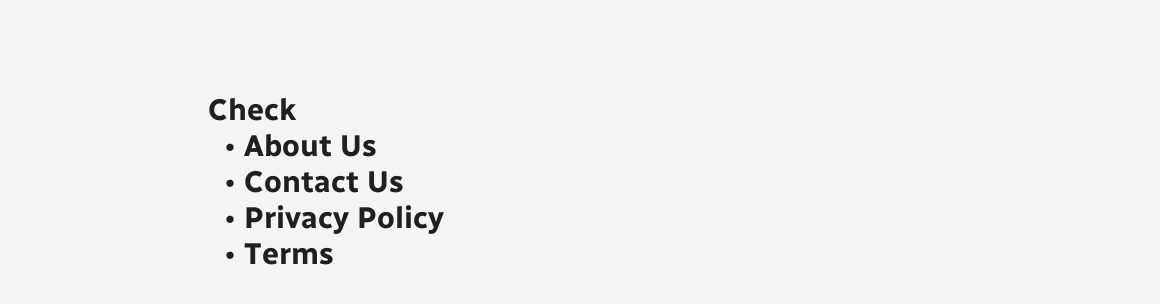Check
  • About Us
  • Contact Us
  • Privacy Policy
  • Terms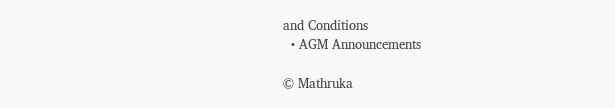and Conditions
  • AGM Announcements

© Mathruka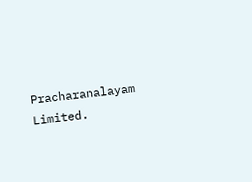Pracharanalayam Limited.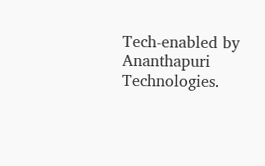Tech-enabled by Ananthapuri Technologies.